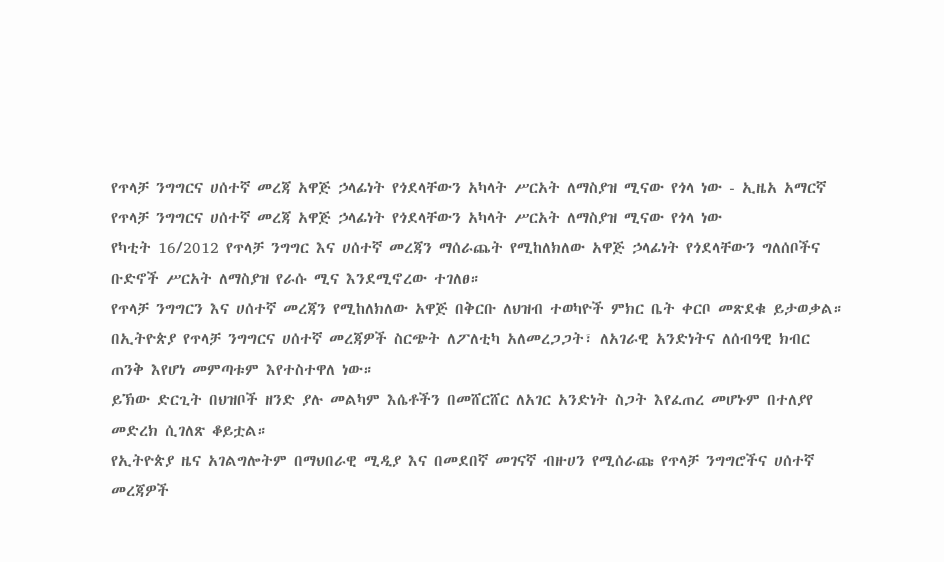የጥላቻ ንግግርና ሀሰተኛ መረጃ አዋጅ ኃላፊነት የጎደላቸውን አካላት ሥርአት ለማስያዝ ሚናው የጎላ ነው - ኢዜአ አማርኛ
የጥላቻ ንግግርና ሀሰተኛ መረጃ አዋጅ ኃላፊነት የጎደላቸውን አካላት ሥርአት ለማስያዝ ሚናው የጎላ ነው
የካቲት 16/2012 የጥላቻ ንግግር እና ሀሰተኛ መረጃን ማሰራጨት የሚከለክለው አዋጅ ኃላፊነት የጎደላቸውን ግለሰቦችና ቡድኖች ሥርአት ለማስያዝ የራሱ ሚና እንደሚኖረው ተገለፀ።
የጥላቻ ንግግርን እና ሀሰተኛ መረጃን የሚከለክለው አዋጅ በቅርቡ ለህዝብ ተወካዮች ምክር ቤት ቀርቦ መጽደቁ ይታወቃል።
በኢትዮጵያ የጥላቻ ንግግርና ሀሰተኛ መረጃዎች ስርጭት ለፖለቲካ አለመረጋጋት፣ ለአገራዊ አንድነትና ለሰብዓዊ ክብር ጠንቅ እየሆነ መምጣቱም እየተስተዋለ ነው።
ይኽው ድርጊት በህዝቦች ዘንድ ያሉ መልካም እሴቶችን በመሸርሸር ለአገር አንድነት ስጋት እየፈጠረ መሆኑም በተለያየ መድረክ ሲገለጽ ቆይቷል።
የኢትዮጵያ ዜና አገልግሎትም በማህበራዊ ሚዲያ እና በመደበኛ መገናኛ ብዙሀን የሚሰራጩ የጥላቻ ንግግሮችና ሀሰተኛ መረጃዎች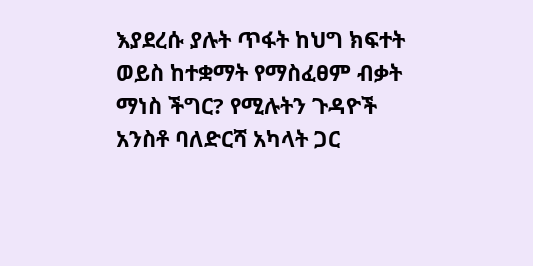እያደረሱ ያሉት ጥፋት ከህግ ክፍተት ወይስ ከተቋማት የማስፈፀም ብቃት ማነስ ችግር? የሚሉትን ጉዳዮች አንስቶ ባለድርሻ አካላት ጋር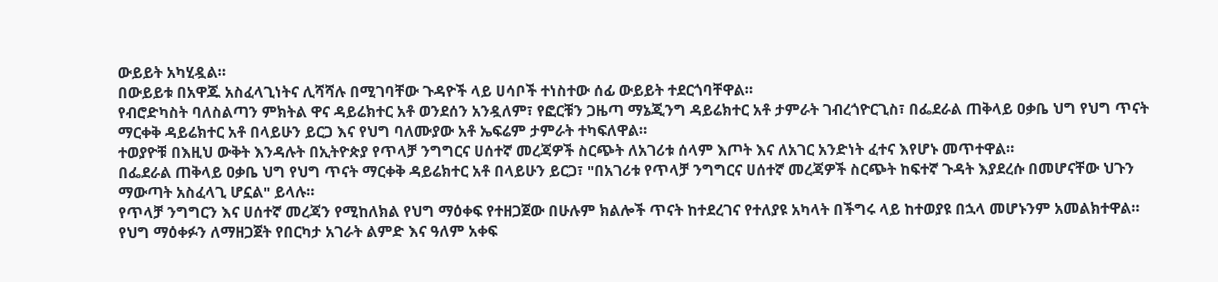ውይይት አካሂዷል።
በውይይቱ በአዋጁ አስፈላጊነትና ሊሻሻሉ በሚገባቸው ጉዳዮች ላይ ሀሳቦች ተነስተው ሰፊ ውይይት ተደርጎባቸዋል።
የብሮድካስት ባለስልጣን ምክትል ዋና ዳይሬክተር አቶ ወንደሰን አንዷለም፣ የፎርቹን ጋዜጣ ማኔጂንግ ዳይሬክተር አቶ ታምራት ገብረጎዮርጊስ፣ በፌደራል ጠቅላይ ዐቃቤ ህግ የህግ ጥናት ማርቀቅ ዳይሬክተር አቶ በላይሁን ይርጋ እና የህግ ባለሙያው አቶ ኤፍሬም ታምራት ተካፍለዋል።
ተወያዮቹ በእዚህ ውቅት እንዳሉት በኢትዮጵያ የጥላቻ ንግግርና ሀሰተኛ መረጃዎች ስርጭት ለአገሪቱ ሰላም እጦት እና ለአገር አንድነት ፈተና እየሆኑ መጥተዋል።
በፌደራል ጠቅላይ ዐቃቤ ህግ የህግ ጥናት ማርቀቅ ዳይሬክተር አቶ በላይሁን ይርጋ፣ "በአገሪቱ የጥላቻ ንግግርና ሀሰተኛ መረጃዎች ስርጭት ከፍተኛ ጉዳት እያደረሱ በመሆናቸው ህጉን ማውጣት አስፈላጊ ሆኗል" ይላሉ።
የጥላቻ ንግግርን እና ሀሰተኛ መረጃን የሚከለክል የህግ ማዕቀፍ የተዘጋጀው በሁሉም ክልሎች ጥናት ከተደረገና የተለያዩ አካላት በችግሩ ላይ ከተወያዩ በኋላ መሆኑንም አመልክተዋል።
የህግ ማዕቀፉን ለማዘጋጀት የበርካታ አገራት ልምድ እና ዓለም አቀፍ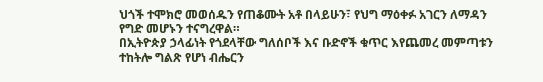ህጎች ተሞክሮ መወሰዱን የጠቆሙት አቶ በላይሁን፣ የህግ ማዕቀፉ አገርን ለማዳን የግድ መሆኑን ተናግረዋል።
በኢትዮጵያ ኃላፊነት የጎደላቸው ግለሰቦች እና ቡድኖች ቁጥር እየጨመረ መምጣቱን ተከትሎ ግልጽ የሆነ ብሔርን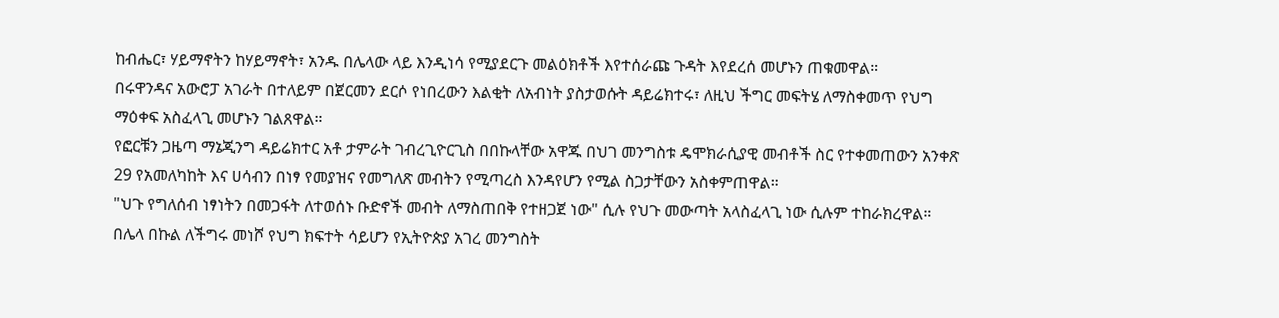ከብሔር፣ ሃይማኖትን ከሃይማኖት፣ አንዱ በሌላው ላይ እንዲነሳ የሚያደርጉ መልዕክቶች እየተሰራጩ ጉዳት እየደረሰ መሆኑን ጠቁመዋል።
በሩዋንዳና አውሮፓ አገራት በተለይም በጀርመን ደርሶ የነበረውን እልቂት ለአብነት ያስታወሱት ዳይሬክተሩ፣ ለዚህ ችግር መፍትሄ ለማስቀመጥ የህግ ማዕቀፍ አስፈላጊ መሆኑን ገልጸዋል።
የፎርቹን ጋዜጣ ማኔጂንግ ዳይሬክተር አቶ ታምራት ገብረጊዮርጊስ በበኩላቸው አዋጁ በህገ መንግስቱ ዴሞክራሲያዊ መብቶች ስር የተቀመጠውን አንቀጽ 29 የአመለካከት እና ሀሳብን በነፃ የመያዝና የመግለጽ መብትን የሚጣረስ እንዳየሆን የሚል ስጋታቸውን አስቀምጠዋል።
"ህጉ የግለሰብ ነፃነትን በመጋፋት ለተወሰኑ ቡድኖች መብት ለማስጠበቅ የተዘጋጀ ነው" ሲሉ የህጉ መውጣት አላስፈላጊ ነው ሲሉም ተከራክረዋል።
በሌላ በኩል ለችግሩ መነሾ የህግ ክፍተት ሳይሆን የኢትዮጵያ አገረ መንግስት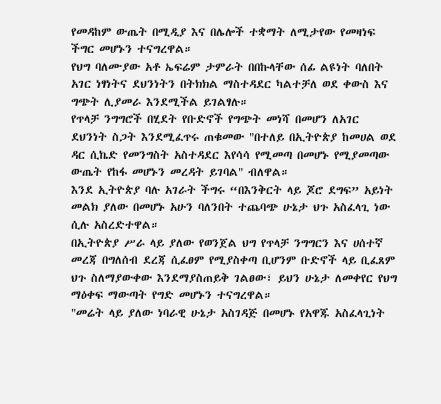የመዳከም ውጤት በሚዲያ እና በሌሎች ተቋማት ለሚታየው የመዛነፍ ችግር መሆኑን ተናግረዋል።
የህግ ባለሙያው አቶ ኤፍሬም ታምራት በበኩላቸው ሰፊ ልዩነት ባለበት አገር ነፃነትና ደህንነትን በትክክል ማስተዳደር ካልተቻለ ወደ ቀውስ እና ግጭት ሊያመራ እንደሚችል ይገልፃሉ።
የጥላቻ ንግግሮች በሂደት የቡድኖች የግጭት መነሻ በመሆን ለአገር ደህንነት ስጋት እንደሚፈጥሩ ጠቁመው "በተለይ በኢትዮጵያ ከመሀል ወደ ዳር ሲኬድ የመንግስት አስተዳደር እየሳሳ የሚመጣ በመሆኑ የሚያመጣው ውጤት የከፋ መሆኑን መረዳት ይገባል" ብለዋል።
እንደ ኢትዮጵያ ባሉ አገራት ችግሩ “በእንቅርት ላይ ጆሮ ደግፍ” አይነት መልክ ያለው በመሆኑ አሁን ባለንበት ተጨባጭ ሁኔታ ህጉ አስፈላጊ ነው ሲሉ አስረድተዋል።
በኢትዮጵያ ሥራ ላይ ያለው የወንጀል ህግ የጥላቻ ንግግርን እና ሀሰተኛ መረጃ በግለሰብ ደረጃ ሲፈፀም የሚያስቀጣ ቢሆንም ቡድኖች ላይ ቢፈጸም ህጉ ስለማያውቀው እንደማያስጠይቅ ገልፀው፣ ይህን ሁኔታ ለመቀየር የህግ ማዕቀፍ ማውጣት የግድ መሆኑን ተናግረዋል።
"መሬት ላይ ያለው ነባራዊ ሁኔታ አስገዳጅ በመሆኑ የአዋጁ አስፈላጊነት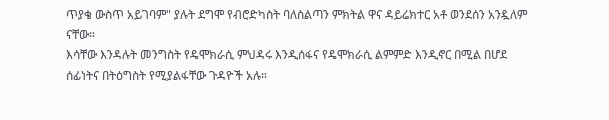ጥያቄ ውስጥ አይገባም" ያሉት ደግሞ የብሮድካስት ባለስልጣን ምክትል ዋና ዳይሬክተር አቶ ወንደሰን አንዷለም ናቸው።
እሳቸው እንዳሉት መንግስት የዴሞክራሲ ምህዳሩ እንዲሰፋና የዴሞክራሲ ልምምድ እንዲኖር በሚል በሆደ ሰፊነትና በትዕግስት የሚያልፋቸው ጉዳዮች አሉ።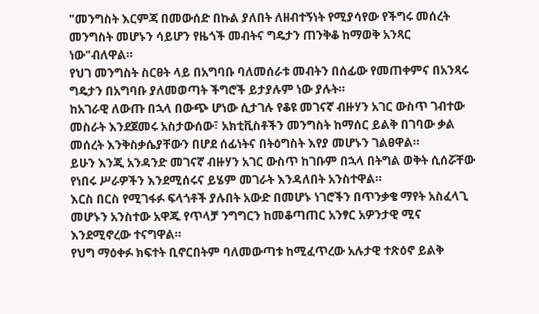"መንግስት እርምጃ በመውሰድ በኩል ያለበት ለዘብተኝነት የሚያሳየው የችግሩ መሰረት መንግስት መሆኑን ሳይሆን የዜጎች መብትና ግዴታን ጠንቅቆ ከማወቅ አንጻር ነው"ብለዋል።
የህገ መንግስት ስርፀት ላይ በአግባቡ ባለመሰራቱ መብትን በሰፊው የመጠቀምና በአንጻሩ ግዴታን በአግባቡ ያለመወጣት ችግሮች ይታያሉም ነው ያሉት።
ከአገራዊ ለውጡ በኋላ በውጭ ሆነው ሲታገሉ የቆዩ መገናኛ ብዙሃን አገር ውስጥ ገብተው መስራት እንደጀመሩ አስታውሰው፣ አክቲቪስቶችን መንግስት ከማሰር ይልቅ በገባው ቃል መሰረት እንቅስቃሴያቸውን በሆደ ሰፊነትና በትዕግስት እየያ መሆኑን ገልፀዋል።
ይሁን እንጂ አንዳንድ መገናኛ ብዙሃን አገር ውስጥ ከገቡም በኋላ በትግል ወቅት ሲሰሯቸው የነበሩ ሥራዎችን እንደሚሰሩና ይሄም መገራት እንዳለበት አንስተዋል።
እርስ በርስ የሚገፋፉ ፍላጎቶች ያሉበት አውድ በመሆኑ ነገሮችን በጥንቃቄ ማየት አስፈላጊ መሆኑን አንስተው አዋጁ የጥላቻ ንግግርን ከመቆጣጠር አንፃር አዎንታዊ ሚና እንደሚኖረው ተናግዋል።
የህግ ማዕቀፉ ክፍተት ቢኖርበትም ባለመውጣቱ ከሚፈጥረው አሉታዊ ተጽዕኖ ይልቅ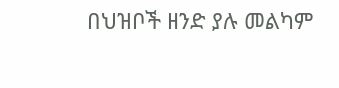በህዝቦች ዘንድ ያሉ መልካም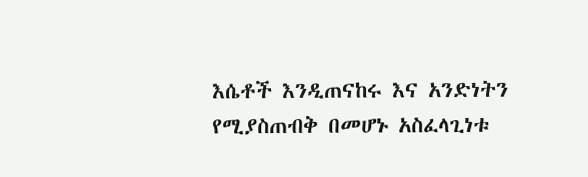እሴቶች እንዲጠናከሩ እና አንድነትን የሚያስጠብቅ በመሆኑ አስፈላጊነቱ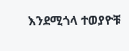እንደሚጎላ ተወያዮቹ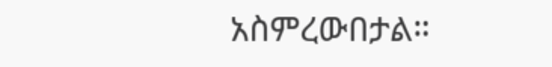አስምረውበታል።